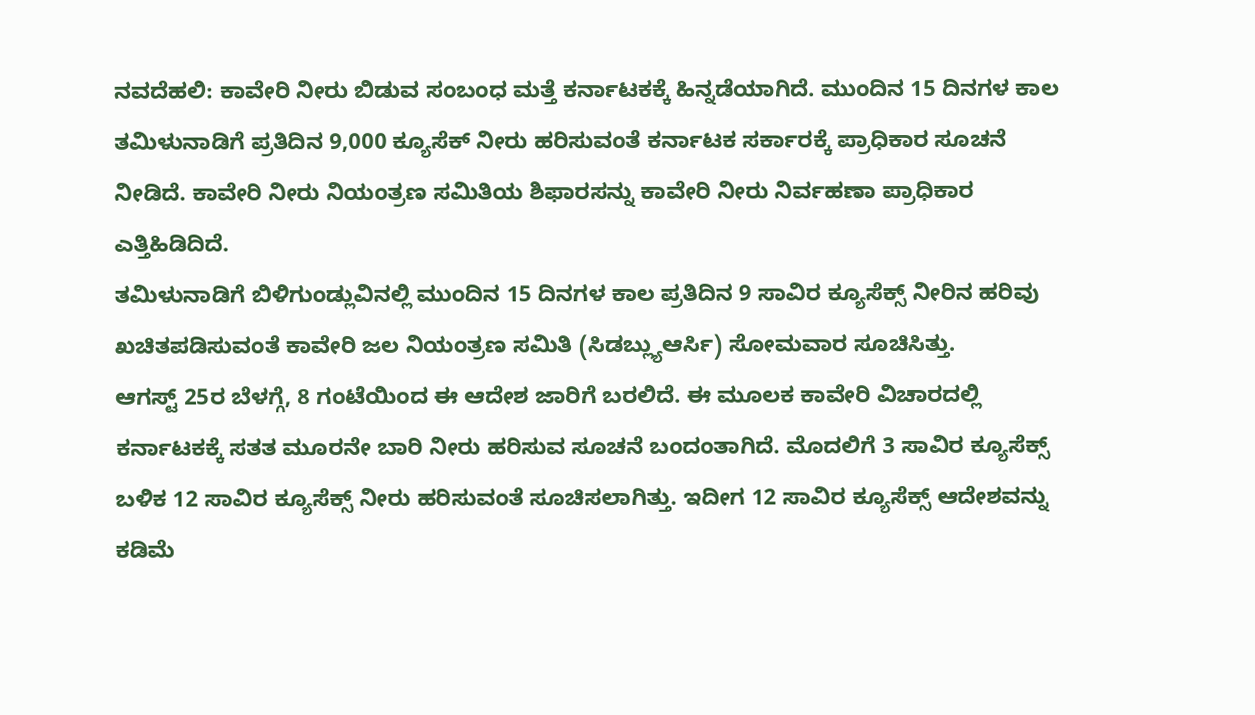ನವದೆಹಲಿ: ಕಾವೇರಿ ನೀರು ಬಿಡುವ ಸಂಬಂಧ ಮತ್ತೆ ಕರ್ನಾಟಕಕ್ಕೆ ಹಿನ್ನಡೆಯಾಗಿದೆ. ಮುಂದಿನ 15 ದಿನಗಳ ಕಾಲ ತಮಿಳುನಾಡಿಗೆ ಪ್ರತಿದಿನ 9,000 ಕ್ಯೂಸೆಕ್ ನೀರು ಹರಿಸುವಂತೆ ಕರ್ನಾಟಕ ಸರ್ಕಾರಕ್ಕೆ ಪ್ರಾಧಿಕಾರ ಸೂಚನೆ ನೀಡಿದೆ. ಕಾವೇರಿ ನೀರು ನಿಯಂತ್ರಣ ಸಮಿತಿಯ ಶಿಫಾರಸನ್ನು ಕಾವೇರಿ ನೀರು ನಿರ್ವಹಣಾ ಪ್ರಾಧಿಕಾರ ಎತ್ತಿಹಿಡಿದಿದೆ.
ತಮಿಳುನಾಡಿಗೆ ಬಿಳಿಗುಂಡ್ಲುವಿನಲ್ಲಿ ಮುಂದಿನ 15 ದಿನಗಳ ಕಾಲ ಪ್ರತಿದಿನ 9 ಸಾವಿರ ಕ್ಯೂಸೆಕ್ಸ್ ನೀರಿನ ಹರಿವು ಖಚಿತಪಡಿಸುವಂತೆ ಕಾವೇರಿ ಜಲ ನಿಯಂತ್ರಣ ಸಮಿತಿ (ಸಿಡಬ್ಲ್ಯುಆರ್ಸಿ) ಸೋಮವಾರ ಸೂಚಿಸಿತ್ತು.
ಆಗಸ್ಟ್ 25ರ ಬೆಳಗ್ಗೆ, 8 ಗಂಟೆಯಿಂದ ಈ ಆದೇಶ ಜಾರಿಗೆ ಬರಲಿದೆ. ಈ ಮೂಲಕ ಕಾವೇರಿ ವಿಚಾರದಲ್ಲಿ ಕರ್ನಾಟಕಕ್ಕೆ ಸತತ ಮೂರನೇ ಬಾರಿ ನೀರು ಹರಿಸುವ ಸೂಚನೆ ಬಂದಂತಾಗಿದೆ. ಮೊದಲಿಗೆ 3 ಸಾವಿರ ಕ್ಯೂಸೆಕ್ಸ್ ಬಳಿಕ 12 ಸಾವಿರ ಕ್ಯೂಸೆಕ್ಸ್ ನೀರು ಹರಿಸುವಂತೆ ಸೂಚಿಸಲಾಗಿತ್ತು. ಇದೀಗ 12 ಸಾವಿರ ಕ್ಯೂಸೆಕ್ಸ್ ಆದೇಶವನ್ನು ಕಡಿಮೆ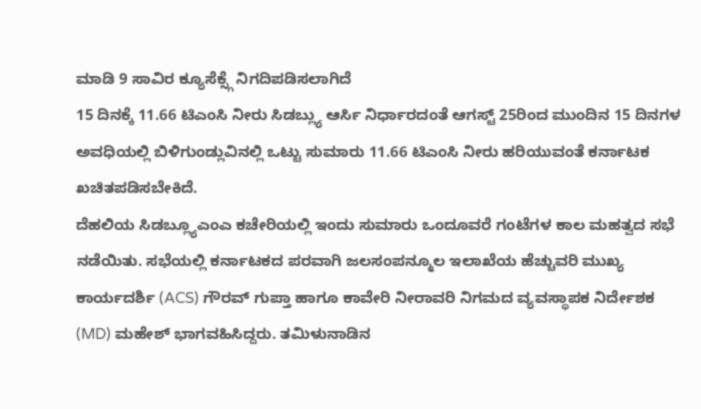ಮಾಡಿ 9 ಸಾವಿರ ಕ್ಯೂಸೆಕ್ಸ್ಗೆ ನಿಗದಿಪಡಿಸಲಾಗಿದೆ
15 ದಿನಕ್ಕೆ 11.66 ಟಿಎಂಸಿ ನೀರು ಸಿಡಬ್ಲ್ಯು ಆರ್ಸಿ ನಿರ್ಧಾರದಂತೆ ಆಗಸ್ಟ್ 25ರಿಂದ ಮುಂದಿನ 15 ದಿನಗಳ ಅವಧಿಯಲ್ಲಿ ಬಿಳಿಗುಂಡ್ಲುವಿನಲ್ಲಿ ಒಟ್ಟು ಸುಮಾರು 11.66 ಟಿಎಂಸಿ ನೀರು ಹರಿಯುವಂತೆ ಕರ್ನಾಟಕ ಖಚಿತಪಡಿಸಬೇಕಿದೆ.
ದೆಹಲಿಯ ಸಿಡಬ್ಲ್ಯೂಎಂಎ ಕಚೇರಿಯಲ್ಲಿ ಇಂದು ಸುಮಾರು ಒಂದೂವರೆ ಗಂಟೆಗಳ ಕಾಲ ಮಹತ್ವದ ಸಭೆ ನಡೆಯಿತು. ಸಭೆಯಲ್ಲಿ ಕರ್ನಾಟಕದ ಪರವಾಗಿ ಜಲಸಂಪನ್ಮೂಲ ಇಲಾಖೆಯ ಹೆಚ್ಚುವರಿ ಮುಖ್ಯ ಕಾರ್ಯದರ್ಶಿ (ACS) ಗೌರವ್ ಗುಪ್ತಾ ಹಾಗೂ ಕಾವೇರಿ ನೀರಾವರಿ ನಿಗಮದ ವ್ಯವಸ್ಥಾಪಕ ನಿರ್ದೇಶಕ (MD) ಮಹೇಶ್ ಭಾಗವಹಿಸಿದ್ದರು. ತಮಿಳುನಾಡಿನ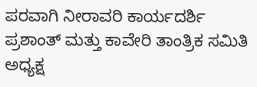ಪರವಾಗಿ ನೀರಾವರಿ ಕಾರ್ಯದರ್ಶಿ ಪ್ರಶಾಂತ್ ಮತ್ತು ಕಾವೇರಿ ತಾಂತ್ರಿಕ ಸಮಿತಿ ಅಧ್ಯಕ್ಷ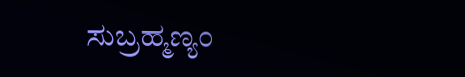ಸುಬ್ರಹ್ಮಣ್ಯಂ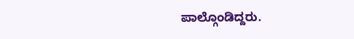ಪಾಲ್ಗೊಂಡಿದ್ದರು.